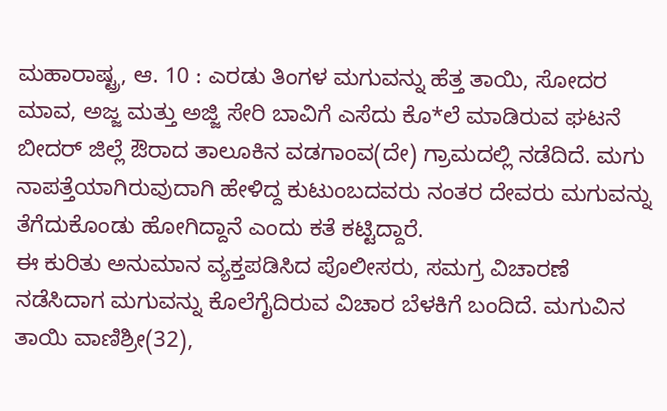ಮಹಾರಾಷ್ಟ್ರ, ಆ. 10 : ಎರಡು ತಿಂಗಳ ಮಗುವನ್ನು ಹೆತ್ತ ತಾಯಿ, ಸೋದರ ಮಾವ, ಅಜ್ಜ ಮತ್ತು ಅಜ್ಜಿ ಸೇರಿ ಬಾವಿಗೆ ಎಸೆದು ಕೊ*ಲೆ ಮಾಡಿರುವ ಘಟನೆ ಬೀದರ್ ಜಿಲ್ಲೆ ಔರಾದ ತಾಲೂಕಿನ ವಡಗಾಂವ(ದೇ) ಗ್ರಾಮದಲ್ಲಿ ನಡೆದಿದೆ. ಮಗು ನಾಪತ್ತೆಯಾಗಿರುವುದಾಗಿ ಹೇಳಿದ್ದ ಕುಟುಂಬದವರು ನಂತರ ದೇವರು ಮಗುವನ್ನು ತೆಗೆದುಕೊಂಡು ಹೋಗಿದ್ದಾನೆ ಎಂದು ಕತೆ ಕಟ್ಟಿದ್ದಾರೆ.
ಈ ಕುರಿತು ಅನುಮಾನ ವ್ಯಕ್ತಪಡಿಸಿದ ಪೊಲೀಸರು, ಸಮಗ್ರ ವಿಚಾರಣೆ ನಡೆಸಿದಾಗ ಮಗುವನ್ನು ಕೊಲೆಗೈದಿರುವ ವಿಚಾರ ಬೆಳಕಿಗೆ ಬಂದಿದೆ. ಮಗುವಿನ ತಾಯಿ ವಾಣಿಶ್ರೀ(32),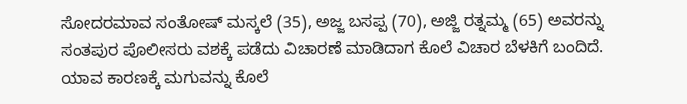ಸೋದರಮಾವ ಸಂತೋಷ್ ಮಸ್ಕಲೆ (35), ಅಜ್ಜ ಬಸಪ್ಪ (70), ಅಜ್ಜಿ ರತ್ನಮ್ಮ (65) ಅವರನ್ನು ಸಂತಪುರ ಪೊಲೀಸರು ವಶಕ್ಕೆ ಪಡೆದು ವಿಚಾರಣೆ ಮಾಡಿದಾಗ ಕೊಲೆ ವಿಚಾರ ಬೆಳಕಿಗೆ ಬಂದಿದೆ.
ಯಾವ ಕಾರಣಕ್ಕೆ ಮಗುವನ್ನು ಕೊಲೆ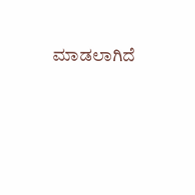ಮಾಡಲಾಗಿದೆ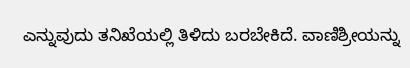ಎನ್ನುವುದು ತನಿಖೆಯಲ್ಲಿ ತಿಳಿದು ಬರಬೇಕಿದೆ. ವಾಣಿಶ್ರೀಯನ್ನು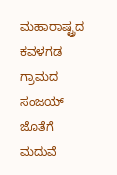ಮಹಾರಾಷ್ಟ್ರದ ಕವಳಗಡ ಗ್ರಾಮದ ಸಂಜಯ್ ಜೊತೆಗೆ ಮದುವೆ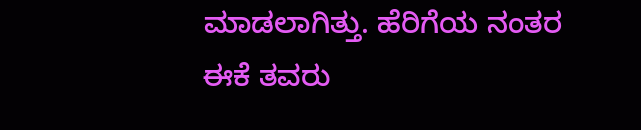ಮಾಡಲಾಗಿತ್ತು. ಹೆರಿಗೆಯ ನಂತರ ಈಕೆ ತವರು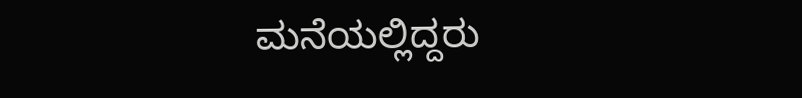ಮನೆಯಲ್ಲಿದ್ದರು